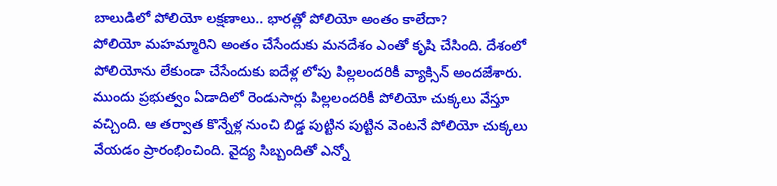బాలుడిలో పోలియో లక్షణాలు.. భారత్లో పోలియో అంతం కాలేదా?
పోలియో మహమ్మారిని అంతం చేసేందుకు మనదేశం ఎంతో కృషి చేసింది. దేశంలో పోలియోను లేకుండా చేసేందుకు ఐదేళ్ల లోపు పిల్లలందరికీ వ్యాక్సిన్ అందజేశారు. ముందు ప్రభుత్వం ఏడాదిలో రెండుసార్లు పిల్లలందరికీ పోలియో చుక్కలు వేస్తూ వచ్చింది. ఆ తర్వాత కొన్నేళ్ల నుంచి బిడ్డ పుట్టిన పుట్టిన వెంటనే పోలియో చుక్కలు వేయడం ప్రారంభించింది. వైద్య సిబ్బందితో ఎన్నో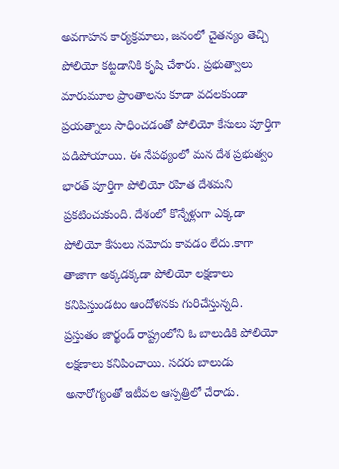అవగాహన కార్యక్రమాలు, జనంలో చైతన్యం తెచ్చి పోలియో కట్టడానికి కృషి చేశారు. ప్రభుత్వాలు మారుమూల ప్రాంతాలను కూడా వదలకుండా ప్రయత్నాలు సాధించడంతో పోలియో కేసులు పూర్తిగా పడిపోయాయి. ఈ నేపథ్యంలో మన దేశ ప్రభుత్వం భారత్ పూర్తిగా పోలియో రహిత దేశమని ప్రకటించుకుంది. దేశంలో కొన్నేళ్లుగా ఎక్కడా పోలియో కేసులు నమోదు కావడం లేదు.కాగా తాజాగా అక్కడక్కడా పోలియో లక్షణాలు కనిపిస్తుండటం ఆందోళనకు గురిచేస్తున్నది.
ప్రస్తుతం జార్ఖండ్ రాష్ట్రంలోని ఓ బాలుడికి పోలియో లక్షణాలు కనిపించాయి. సదరు బాలుడు అనారోగ్యంతో ఇటీవల ఆస్పత్రిలో చేరాడు.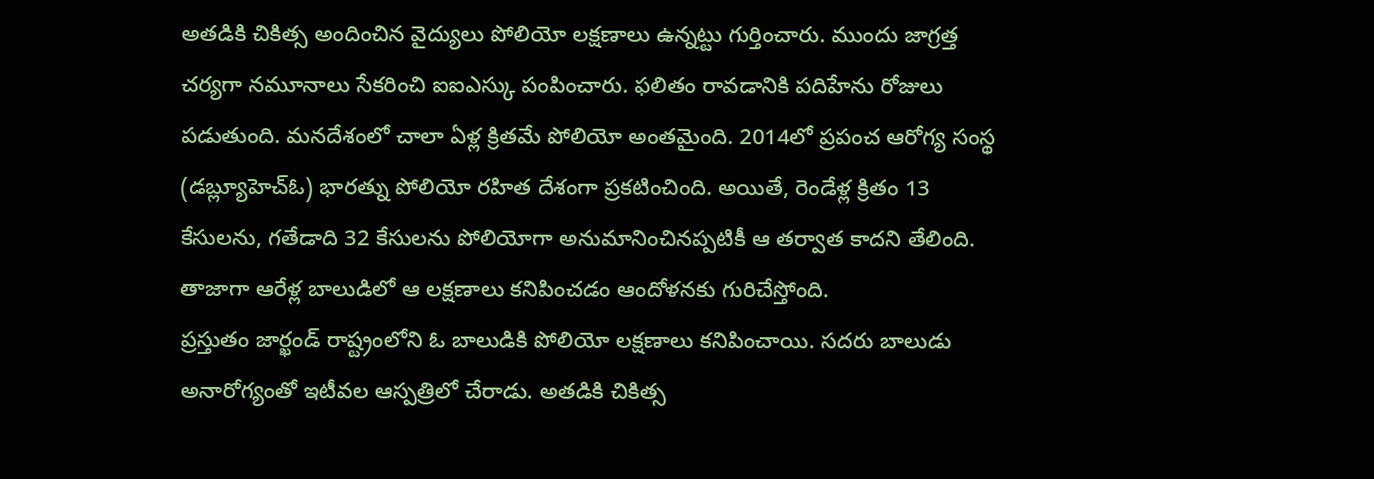అతడికి చికిత్స అందించిన వైద్యులు పోలియో లక్షణాలు ఉన్నట్టు గుర్తించారు. ముందు జాగ్రత్త చర్యగా నమూనాలు సేకరించి ఐఐఎస్కు పంపించారు. ఫలితం రావడానికి పదిహేను రోజులు పడుతుంది. మనదేశంలో చాలా ఏళ్ల క్రితమే పోలియో అంతమైంది. 2014లో ప్రపంచ ఆరోగ్య సంస్థ (డబ్ల్యూహెచ్ఓ) భారత్ను పోలియో రహిత దేశంగా ప్రకటించింది. అయితే, రెండేళ్ల క్రితం 13 కేసులను, గతేడాది 32 కేసులను పోలియోగా అనుమానించినప్పటికీ ఆ తర్వాత కాదని తేలింది. తాజాగా ఆరేళ్ల బాలుడిలో ఆ లక్షణాలు కనిపించడం ఆందోళనకు గురిచేస్తోంది.
ప్రస్తుతం జార్ఖండ్ రాష్ట్రంలోని ఓ బాలుడికి పోలియో లక్షణాలు కనిపించాయి. సదరు బాలుడు అనారోగ్యంతో ఇటీవల ఆస్పత్రిలో చేరాడు. అతడికి చికిత్స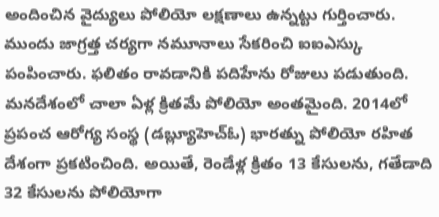అందించిన వైద్యులు పోలియో లక్షణాలు ఉన్నట్టు గుర్తించారు. ముందు జాగ్రత్త చర్యగా నమూనాలు సేకరించి ఐఐఎస్కు పంపించారు. ఫలితం రావడానికి పదిహేను రోజులు పడుతుంది. మనదేశంలో చాలా ఏళ్ల క్రితమే పోలియో అంతమైంది. 2014లో ప్రపంచ ఆరోగ్య సంస్థ (డబ్ల్యూహెచ్ఓ) భారత్ను పోలియో రహిత దేశంగా ప్రకటించింది. అయితే, రెండేళ్ల క్రితం 13 కేసులను, గతేడాది 32 కేసులను పోలియోగా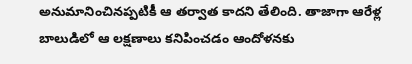అనుమానించినప్పటికీ ఆ తర్వాత కాదని తేలింది. తాజాగా ఆరేళ్ల బాలుడిలో ఆ లక్షణాలు కనిపించడం ఆందోళనకు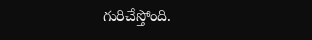గురిచేస్తోంది.